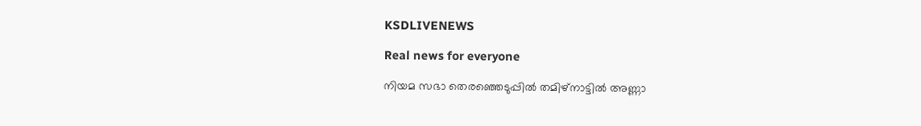KSDLIVENEWS

Real news for everyone

നിയമ സഭാ തെരഞ്ഞെടുപ്പിൽ തമിഴ്നാട്ടിൽ അണ്ണാ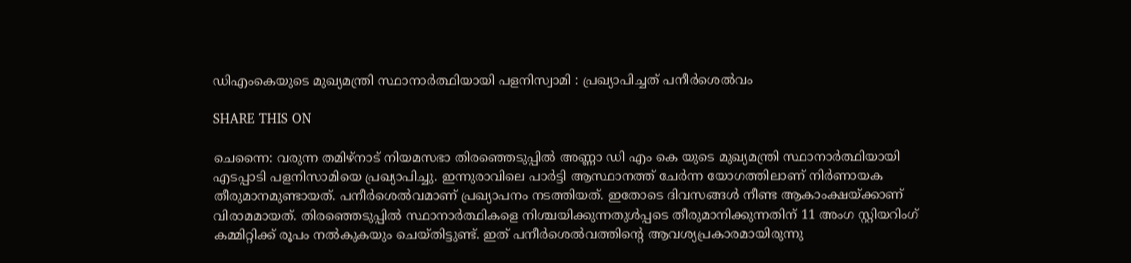ഡിഎംകെയുടെ മുഖ്യമന്ത്രി സ്ഥാനാർത്ഥിയായി പളനിസ്വാമി : പ്രഖ്യാപിച്ചത് പനീർശെൽവം

SHARE THIS ON

ചെന്നൈ: വരുന്ന തമിഴ്നാട് നിയമസഭാ തിരഞ്ഞെടുപ്പില്‍ അണ്ണാ ഡി എം കെ യുടെ മുഖ്യമന്ത്രി സ്ഥാനാര്‍ത്ഥിയായി എടപ്പാടി പളനിസാമിയെ പ്രഖ്യാപിച്ചു. ഇന്നുരാവിലെ പാര്‍ട്ടി ആസ്ഥാനത്ത് ചേര്‍ന്ന യോഗത്തിലാണ് നിര്‍ണായക തീരുമാനമുണ്ടായത്. പനീര്‍ശെല്‍വമാണ് പ്രഖ്യാപനം നടത്തിയത്. ഇതോടെ ദിവസങ്ങള്‍ നീണ്ട ആകാംക്ഷയ്ക്കാണ് വിരാമമായത്. തിരഞ്ഞെടുപ്പില്‍ സ്ഥാനാര്‍ത്ഥികളെ നിശ്ചയിക്കുന്നതുള്‍പ്പടെ തീരുമാനിക്കുന്നതിന് 11 അംഗ സ്റ്റിയറിംഗ് കമ്മിറ്റിക്ക് രൂപം നല്‍കുകയും ചെയ്തിട്ടുണ്ട്. ഇത് പനീര്‍ശെല്‍വത്തിന്റെ ആവശ്യപ്രകാരമായിരുന്നു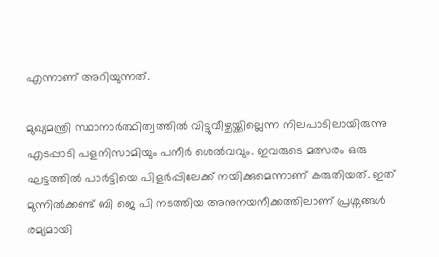എന്നാണ് അറിയുന്നത്.

മുഖ്യമന്ത്രി സ്ഥാനാര്‍ത്ഥിത്വത്തില്‍ വിട്ടുവീഴ്ചയ്ക്കില്ലെന്ന നിലപാടിലായിരുന്നു എടപ്പാടി പളനിസാമിയും പനീര്‍ ശെല്‍വവും. ഇവരുടെ മത്സരം ഒരു ഘട്ടത്തില്‍ പാര്‍ട്ടിയെ പിളര്‍പ്പിലേക്ക് നയിക്കുമെന്നാണ് കരുതിയത്. ഇത് മുന്നില്‍ക്കണ്ട് ബി ജെ പി നടത്തിയ അനുനയനീക്കത്തിലാണ് പ്രശ്നങ്ങള്‍ രമ്യമായി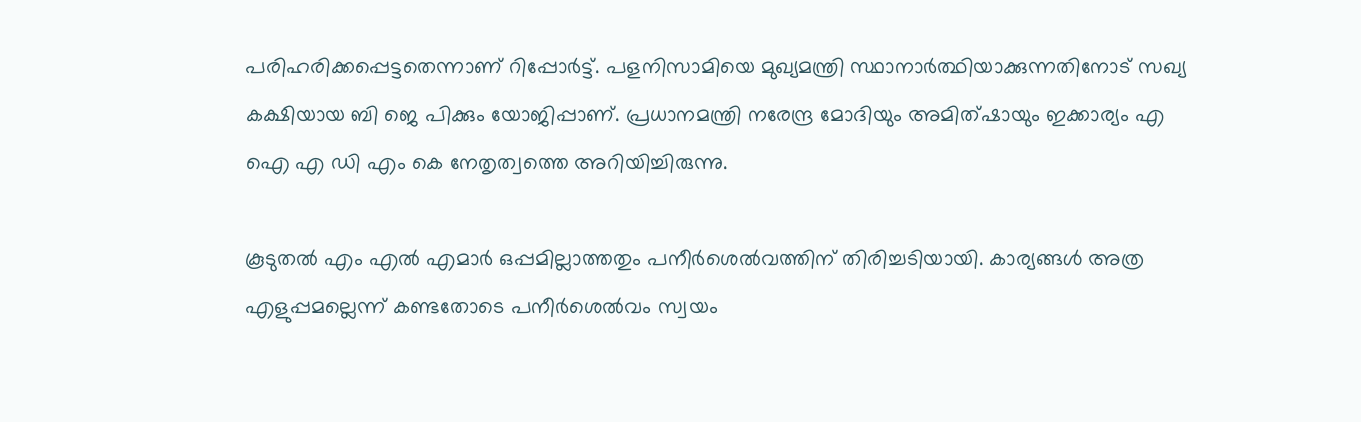പരിഹരിക്കപ്പെട്ടതെന്നാണ് റിപ്പോര്‍ട്ട്. പളനിസാമിയെ മുഖ്യമന്ത്രി സ്ഥാനാര്‍ത്ഥിയാക്കുന്നതിനോട് സഖ്യ കക്ഷിയായ ബി ജെ പിക്കും യോജിപ്പാണ്. പ്രധാനമന്ത്രി നരേന്ദ്ര മോദിയും അമിത്ഷായും ഇക്കാര്യം എ ഐ എ ഡി എം കെ നേതൃത്വത്തെ അറിയിച്ചിരുന്നു.

കൂടുതല്‍ എം എല്‍ എമാര്‍ ഒപ്പമില്ലാത്തതും പനീര്‍ശെല്‍വത്തിന് തിരിച്ചടിയായി. കാര്യങ്ങള്‍ അത്ര‌ എളുപ്പമല്ലെന്ന് കണ്ടതോടെ പനീര്‍ശെല്‍വം സ്വയം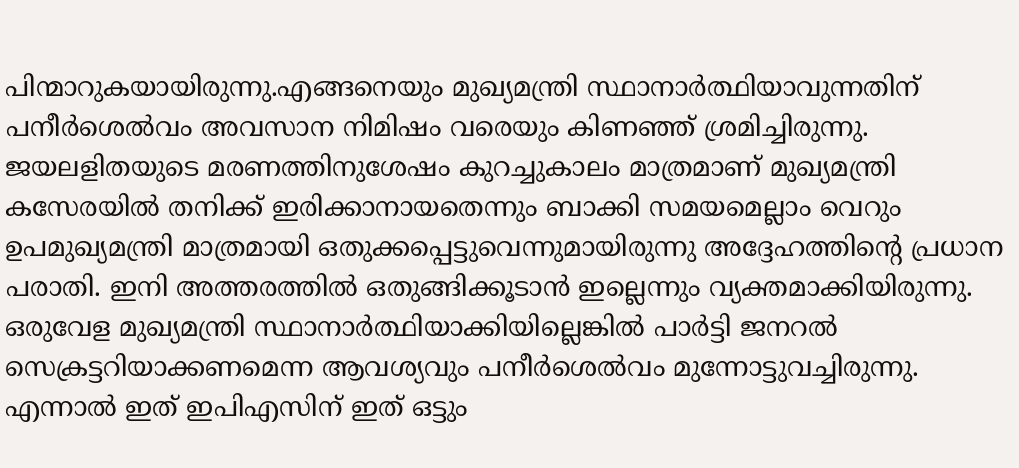പിന്മാറുകയായിരുന്നു.എങ്ങനെയും മുഖ്യമന്ത്രി സ്ഥാനാര്‍ത്ഥിയാവുന്നതിന് പനീര്‍ശെല്‍വം അവസാന നിമിഷം വരെയും കിണഞ്ഞ് ശ്രമിച്ചിരുന്നു. ജയലളിതയുടെ മരണത്തിനുശേഷം കുറച്ചുകാലം മാത്രമാണ് മുഖ്യമന്ത്രി കസേരയില്‍ തനിക്ക് ഇരിക്കാനായതെന്നും ബാക്കി സമയമെല്ലാം വെറും ഉപമുഖ്യമന്ത്രി മാത്രമായി ഒതുക്കപ്പെട്ടുവെന്നുമായിരുന്നു അദ്ദേഹത്തിന്റെ പ്രധാന പരാതി. ഇനി അത്തരത്തില്‍ ഒതുങ്ങിക്കൂടാന്‍ ഇല്ലെന്നും വ്യക്തമാക്കിയിരുന്നു. ഒരുവേള മുഖ്യമന്ത്രി സ്ഥാനാര്‍ത്ഥിയാക്കിയില്ലെങ്കില്‍ പാര്‍ട്ടി ജനറല്‍ സെക്രട്ടറിയാക്കണമെന്ന ആവശ്യവും പനീര്‍ശെല്‍വം മുന്നോട്ടുവച്ചിരുന്നു. എന്നാല്‍ ഇത് ഇപിഎസിന് ഇത് ഒട്ടും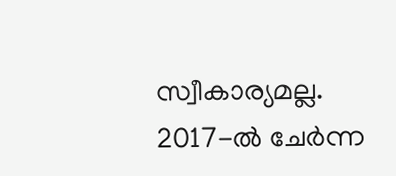സ്വീകാര്യമല്ല. 2017-ല്‍ ചേര്‍ന്ന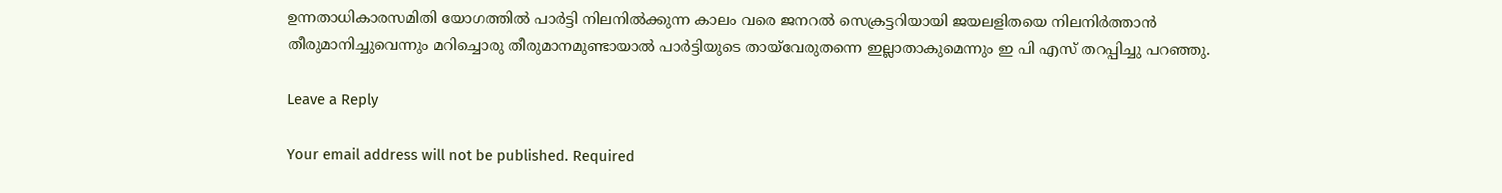ഉന്നതാധികാരസമിതി യോഗത്തില്‍ പാര്‍ട്ടി നിലനില്‍ക്കുന്ന കാലം വരെ ജനറല്‍ സെക്രട്ടറിയായി ജയലളിതയെ നിലനി‍ര്‍ത്താന്‍ തീരുമാനിച്ചുവെന്നും മറിച്ചൊരു തീരുമാനമുണ്ടായാല്‍ പാര്‍ട്ടിയുടെ തായ്‌വേരുതന്നെ ഇല്ലാതാകുമെന്നും ഇ പി എസ് തറപ്പിച്ചു പറഞ്ഞു.

Leave a Reply

Your email address will not be published. Required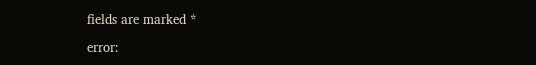fields are marked *

error: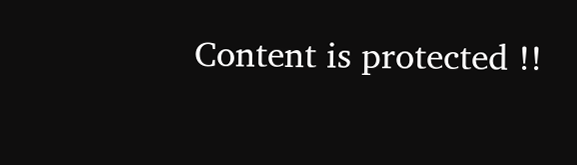Content is protected !!